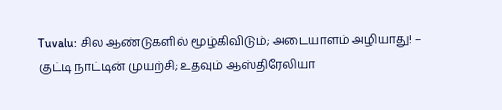Tuvalu: சில ஆண்டுகளில் மூழ்கிவிடும்; அடையாளம் அழியாது! – குட்டி நாட்டின் முயற்சி; உதவும் ஆஸ்திரேலியா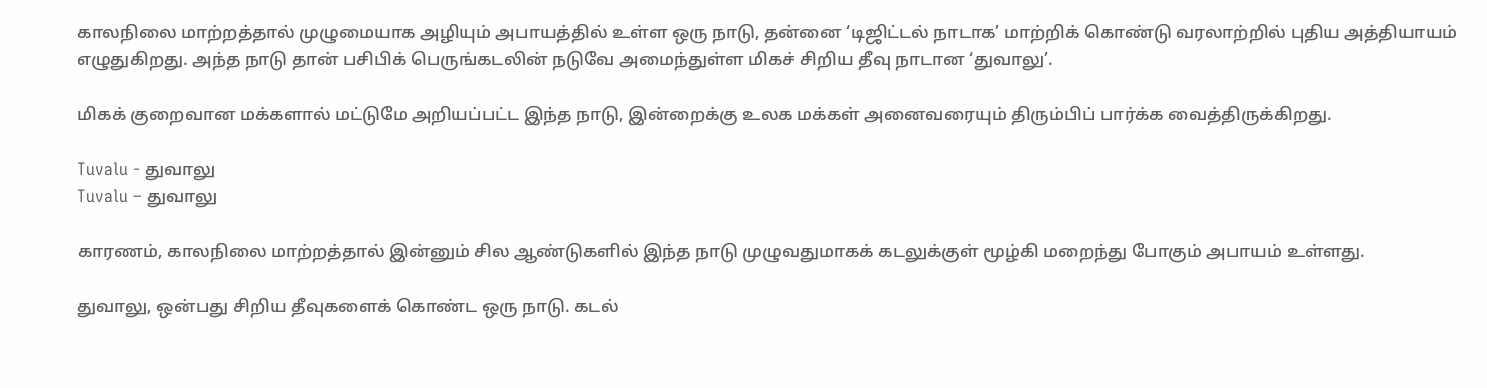காலநிலை மாற்றத்தால் முழுமையாக அழியும் அபாயத்தில் உள்ள ஒரு நாடு, தன்னை ‘டிஜிட்டல் நாடாக’ மாற்றிக் கொண்டு வரலாற்றில் புதிய அத்தியாயம் எழுதுகிறது. அந்த நாடு தான் பசிபிக் பெருங்கடலின் நடுவே அமைந்துள்ள மிகச் சிறிய தீவு நாடான ‘துவாலு’.

மிகக் குறைவான மக்களால் மட்டுமே அறியப்பட்ட இந்த நாடு, இன்றைக்கு உலக மக்கள் அனைவரையும் திரும்பிப் பார்க்க வைத்திருக்கிறது.

Tuvalu - துவாலு
Tuvalu – துவாலு

காரணம், காலநிலை மாற்றத்தால் இன்னும் சில ஆண்டுகளில் இந்த நாடு முழுவதுமாகக் கடலுக்குள் மூழ்கி மறைந்து போகும் அபாயம் உள்ளது.

துவாலு, ஒன்பது சிறிய தீவுகளைக் கொண்ட ஒரு நாடு. கடல்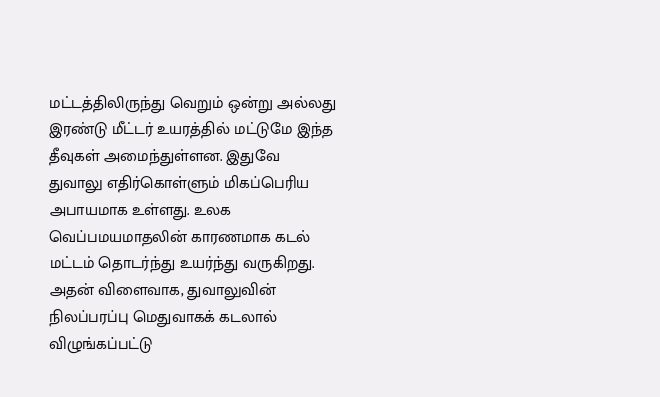மட்டத்திலிருந்து வெறும் ஒன்று அல்லது இரண்டு மீட்டர் உயரத்தில் மட்டுமே இந்த தீவுகள் அமைந்துள்ளன. இதுவே துவாலு எதிர்கொள்ளும் மிகப்பெரிய அபாயமாக உள்ளது. உலக வெப்பமயமாதலின் காரணமாக கடல் மட்டம் தொடர்ந்து உயர்ந்து வருகிறது. அதன் விளைவாக, துவாலுவின் நிலப்பரப்பு மெதுவாகக் கடலால் விழுங்கப்பட்டு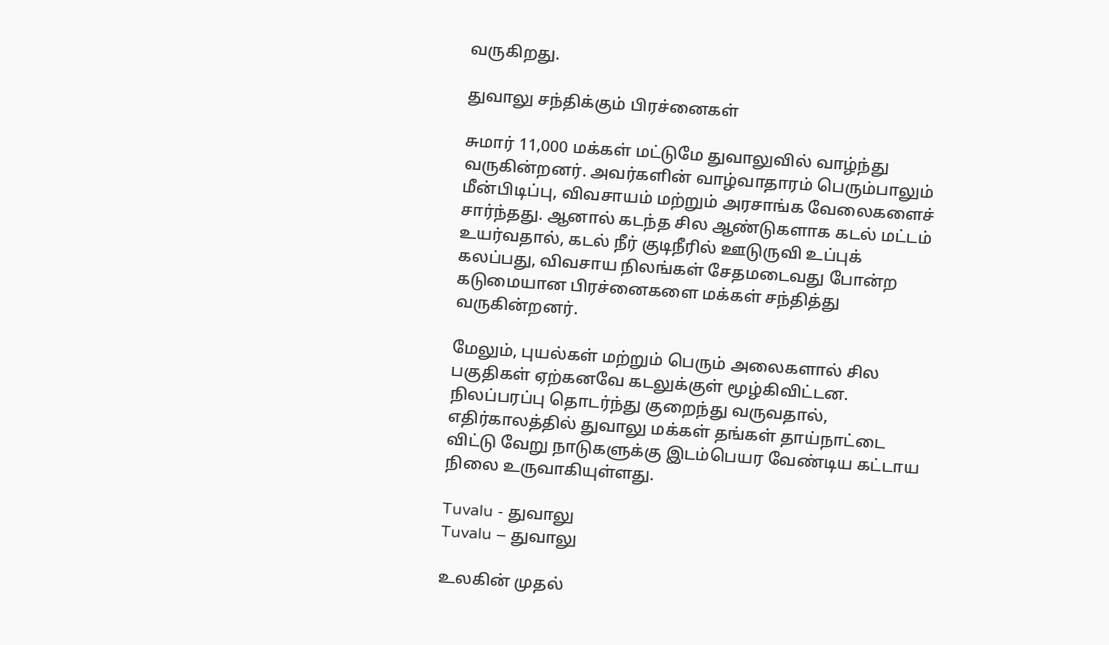வருகிறது.

துவாலு சந்திக்கும் பிரச்னைகள்

சுமார் 11,000 மக்கள் மட்டுமே துவாலுவில் வாழ்ந்து வருகின்றனர். அவர்களின் வாழ்வாதாரம் பெரும்பாலும் மீன்பிடிப்பு, விவசாயம் மற்றும் அரசாங்க வேலைகளைச் சார்ந்தது. ஆனால் கடந்த சில ஆண்டுகளாக கடல் மட்டம் உயர்வதால், கடல் நீர் குடிநீரில் ஊடுருவி உப்புக் கலப்பது, விவசாய நிலங்கள் சேதமடைவது போன்ற கடுமையான பிரச்னைகளை மக்கள் சந்தித்து வருகின்றனர்.

மேலும், புயல்கள் மற்றும் பெரும் அலைகளால் சில பகுதிகள் ஏற்கனவே கடலுக்குள் மூழ்கிவிட்டன. நிலப்பரப்பு தொடர்ந்து குறைந்து வருவதால், எதிர்காலத்தில் துவாலு மக்கள் தங்கள் தாய்நாட்டை விட்டு வேறு நாடுகளுக்கு இடம்பெயர வேண்டிய கட்டாய நிலை உருவாகியுள்ளது.

Tuvalu - துவாலு
Tuvalu – துவாலு

உலகின் முதல்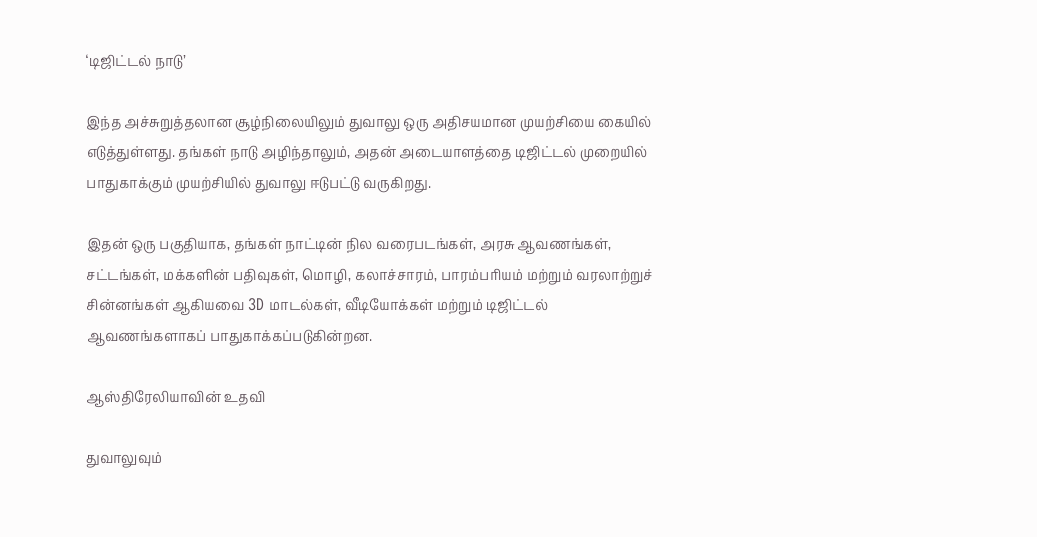‘டிஜிட்டல் நாடு’

இந்த அச்சுறுத்தலான சூழ்நிலையிலும் துவாலு ஒரு அதிசயமான முயற்சியை கையில் எடுத்துள்ளது. தங்கள் நாடு அழிந்தாலும், அதன் அடையாளத்தை டிஜிட்டல் முறையில் பாதுகாக்கும் முயற்சியில் துவாலு ஈடுபட்டு வருகிறது.

இதன் ஒரு பகுதியாக, தங்கள் நாட்டின் நில வரைபடங்கள், அரசு ஆவணங்கள், சட்டங்கள், மக்களின் பதிவுகள், மொழி, கலாச்சாரம், பாரம்பரியம் மற்றும் வரலாற்றுச் சின்னங்கள் ஆகியவை 3D மாடல்கள், வீடியோக்கள் மற்றும் டிஜிட்டல் ஆவணங்களாகப் பாதுகாக்கப்படுகின்றன.

ஆஸ்திரேலியாவின் உதவி

துவாலுவும்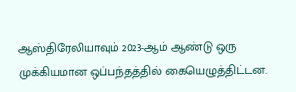ஆஸ்திரேலியாவும் 2023-ஆம் ஆண்டு ஒரு முக்கியமான ஒப்பந்தத்தில் கையெழுத்திட்டன.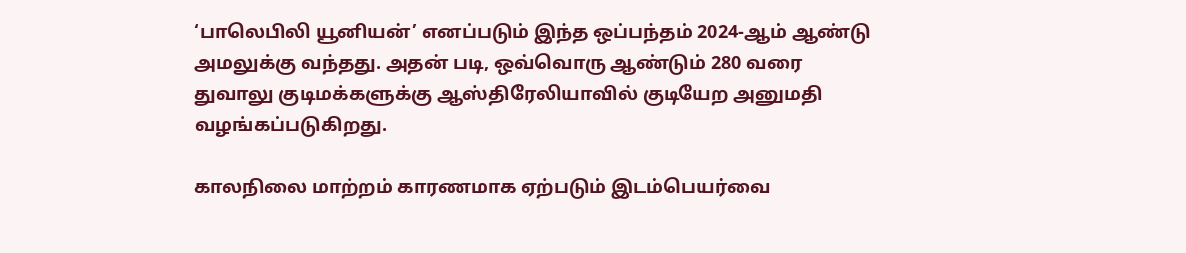‘பாலெபிலி யூனியன்’ எனப்படும் இந்த ஒப்பந்தம் 2024-ஆம் ஆண்டு அமலுக்கு வந்தது. அதன் படி, ஒவ்வொரு ஆண்டும் 280 வரை துவாலு குடிமக்களுக்கு ஆஸ்திரேலியாவில் குடியேற அனுமதி வழங்கப்படுகிறது.

காலநிலை மாற்றம் காரணமாக ஏற்படும் இடம்பெயர்வை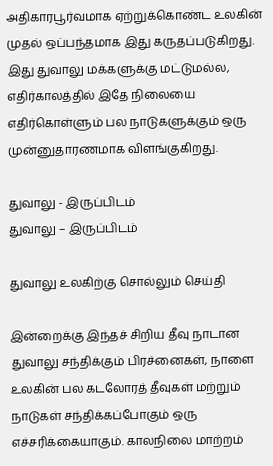அதிகாரபூர்வமாக ஏற்றுக்கொண்ட உலகின் முதல் ஒப்பந்தமாக இது கருதப்படுகிறது. இது துவாலு மக்களுக்கு மட்டுமல்ல, எதிர்காலத்தில் இதே நிலையை எதிர்கொள்ளும் பல நாடுகளுக்கும் ஒரு முன்னுதாரணமாக விளங்குகிறது.

துவாலு - இருப்பிடம்
துவாலு – இருப்பிடம்

துவாலு உலகிற்கு சொல்லும் செய்தி

இன்றைக்கு இந்தச் சிறிய தீவு நாடான துவாலு சந்திக்கும் பிரச்னைகள், நாளை உலகின் பல கடலோரத் தீவுகள் மற்றும் நாடுகள் சந்திக்கப்போகும் ஒரு எச்சரிக்கையாகும். காலநிலை மாற்றம்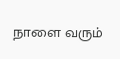நாளை வரும்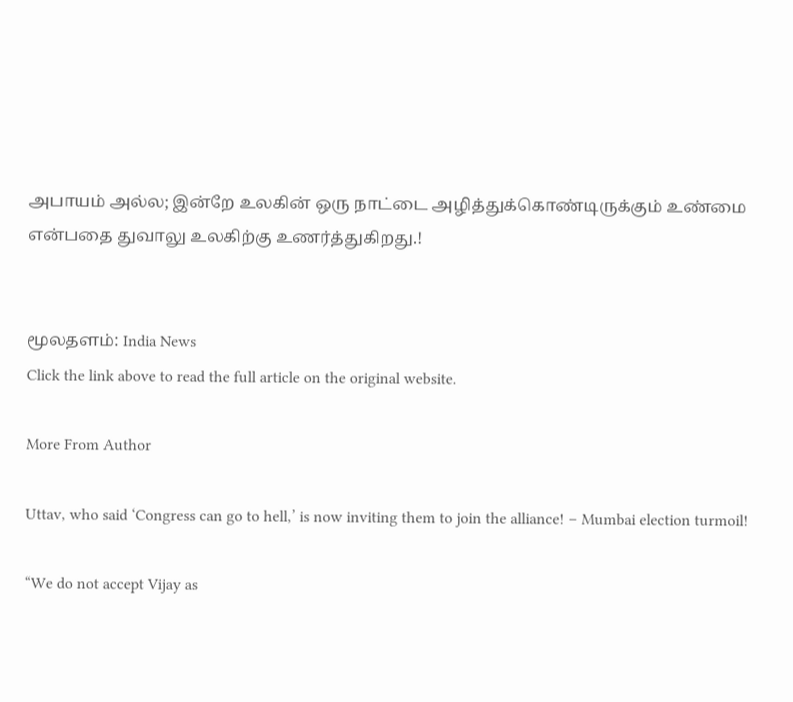அபாயம் அல்ல; இன்றே உலகின் ஒரு நாட்டை அழித்துக்கொண்டிருக்கும் உண்மை என்பதை துவாலு உலகிற்கு உணர்த்துகிறது.!


மூலதளம்: India News
Click the link above to read the full article on the original website.

More From Author

Uttav, who said ‘Congress can go to hell,’ is now inviting them to join the alliance! – Mumbai election turmoil!

“We do not accept Vijay as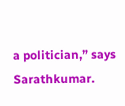a politician,” says Sarathkumar.